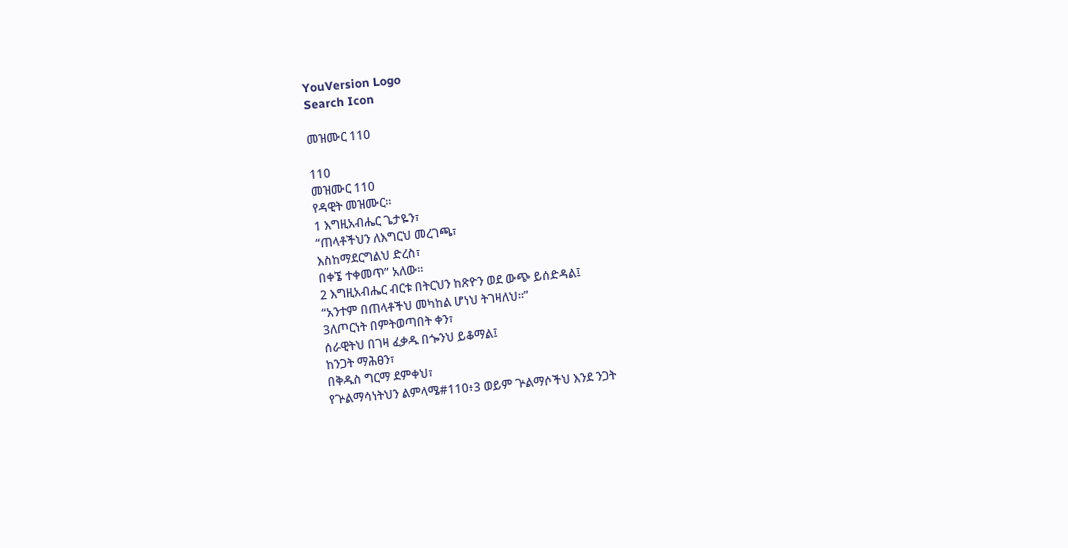YouVersion Logo
Search Icon

መዝሙር 110

110
መዝሙር 110
የዳዊት መዝሙር።
1 እግዚአብሔር ጌታዬን፣
“ጠላቶችህን ለእግርህ መረገጫ፣
እስከማደርግልህ ድረስ፣
በቀኜ ተቀመጥ” አለው።
2 እግዚአብሔር ብርቱ በትርህን ከጽዮን ወደ ውጭ ይሰድዳል፤
“አንተም በጠላቶችህ መካከል ሆነህ ትገዛለህ።”
3ለጦርነት በምትወጣበት ቀን፣
ሰራዊትህ በገዛ ፈቃዱ በጐንህ ይቆማል፤
ከንጋት ማሕፀን፣
በቅዱስ ግርማ ደምቀህ፣
የጕልማሳነትህን ልምላሜ#110፥3 ወይም ጕልማሶችህ እንደ ንጋት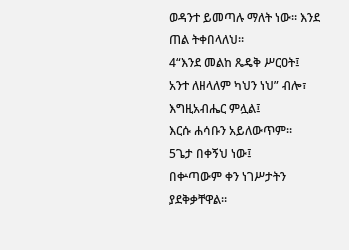ወዳንተ ይመጣሉ ማለት ነው። እንደ ጠል ትቀበላለህ።
4“እንደ መልከ ጼዴቅ ሥርዐት፤
አንተ ለዘላለም ካህን ነህ” ብሎ፣
እግዚአብሔር ምሏል፤
እርሱ ሐሳቡን አይለውጥም።
5ጌታ በቀኝህ ነው፤
በቍጣውም ቀን ነገሥታትን ያደቅቃቸዋል።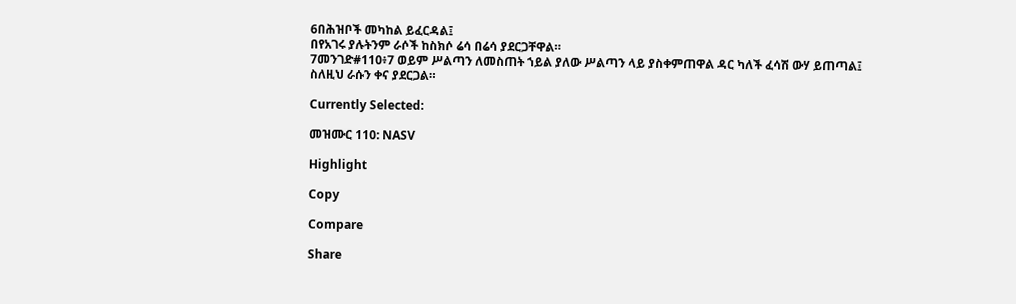6በሕዝቦች መካከል ይፈርዳል፤
በየአገሩ ያሉትንም ራሶች ከስክሶ ሬሳ በሬሳ ያደርጋቸዋል።
7መንገድ#110፥7 ወይም ሥልጣን ለመስጠት ኀይል ያለው ሥልጣን ላይ ያስቀምጠዋል ዳር ካለች ፈሳሽ ውሃ ይጠጣል፤
ስለዚህ ራሱን ቀና ያደርጋል።

Currently Selected:

መዝሙር 110: NASV

Highlight

Copy

Compare

Share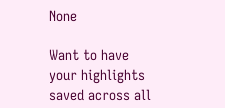None

Want to have your highlights saved across all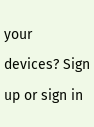your devices? Sign up or sign in